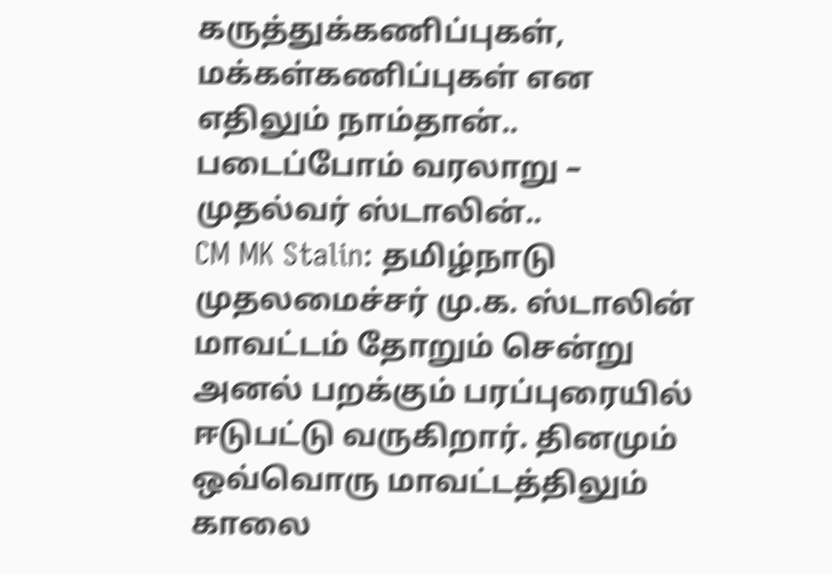கருத்துக்கணிப்புகள், மக்கள்கணிப்புகள் என எதிலும் நாம்தான்.. படைப்போம் வரலாறு – முதல்வர் ஸ்டாலின்..
CM MK Stalin: தமிழ்நாடு முதலமைச்சர் மு.க. ஸ்டாலின் மாவட்டம் தோறும் சென்று அனல் பறக்கும் பரப்புரையில் ஈடுபட்டு வருகிறார். தினமும் ஒவ்வொரு மாவட்டத்திலும் காலை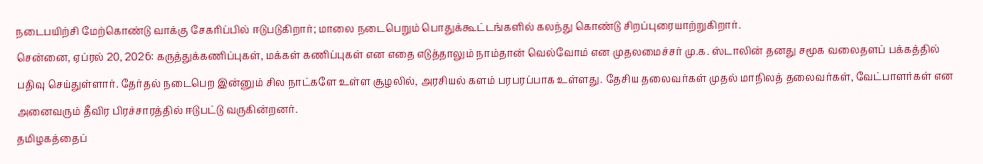நடைபயிற்சி மேற்கொண்டு வாக்கு சேகரிப்பில் ஈடுபடுகிறார்; மாலை நடைபெறும் பொதுக்கூட்டங்களில் கலந்து கொண்டு சிறப்புரையாற்றுகிறார்.
சென்னை, ஏப்ரல் 20, 2026: கருத்துக்கணிப்புகள், மக்கள் கணிப்புகள் என எதை எடுத்தாலும் நாம்தான் வெல்வோம் என முதலமைச்சர் மு.க. ஸ்டாலின் தனது சமூக வலைதளப் பக்கத்தில் பதிவு செய்துள்ளார். தேர்தல் நடைபெற இன்னும் சில நாட்களே உள்ள சூழலில், அரசியல் களம் பரபரப்பாக உள்ளது. தேசிய தலைவர்கள் முதல் மாநிலத் தலைவர்கள், வேட்பாளர்கள் என அனைவரும் தீவிர பிரச்சாரத்தில் ஈடுபட்டு வருகின்றனர்.
தமிழகத்தைப்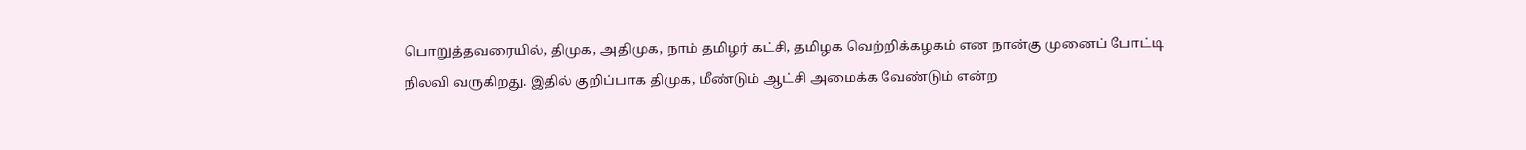பொறுத்தவரையில், திமுக, அதிமுக, நாம் தமிழர் கட்சி, தமிழக வெற்றிக்கழகம் என நான்கு முனைப் போட்டி நிலவி வருகிறது. இதில் குறிப்பாக திமுக, மீண்டும் ஆட்சி அமைக்க வேண்டும் என்ற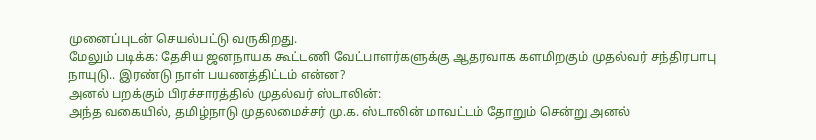முனைப்புடன் செயல்பட்டு வருகிறது.
மேலும் படிக்க: தேசிய ஜனநாயக கூட்டணி வேட்பாளர்களுக்கு ஆதரவாக களமிறகும் முதல்வர் சந்திரபாபு நாயுடு.. இரண்டு நாள் பயணத்திட்டம் என்ன?
அனல் பறக்கும் பிரச்சாரத்தில் முதல்வர் ஸ்டாலின்:
அந்த வகையில், தமிழ்நாடு முதலமைச்சர் மு.க. ஸ்டாலின் மாவட்டம் தோறும் சென்று அனல்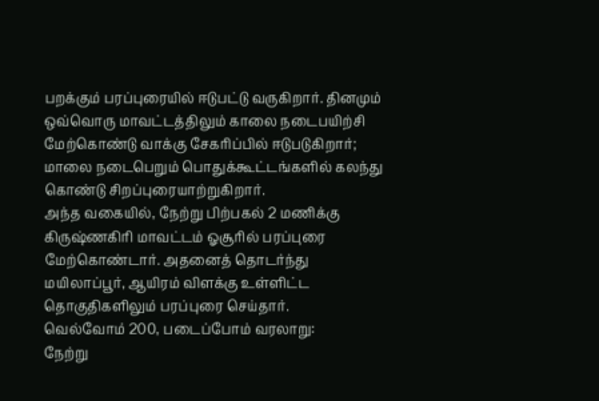பறக்கும் பரப்புரையில் ஈடுபட்டு வருகிறார். தினமும் ஒவ்வொரு மாவட்டத்திலும் காலை நடைபயிற்சி மேற்கொண்டு வாக்கு சேகரிப்பில் ஈடுபடுகிறார்; மாலை நடைபெறும் பொதுக்கூட்டங்களில் கலந்து கொண்டு சிறப்புரையாற்றுகிறார்.
அந்த வகையில், நேற்று பிற்பகல் 2 மணிக்கு கிருஷ்ணகிரி மாவட்டம் ஓசூரில் பரப்புரை மேற்கொண்டார். அதனைத் தொடர்ந்து மயிலாப்பூர், ஆயிரம் விளக்கு உள்ளிட்ட தொகுதிகளிலும் பரப்புரை செய்தார்.
வெல்வோம் 200, படைப்போம் வரலாறு:
நேற்று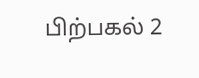பிற்பகல் 2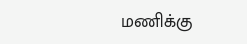மணிக்கு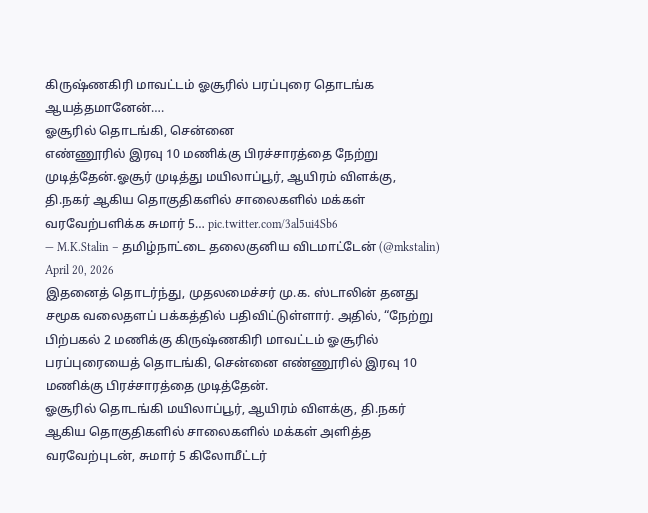கிருஷ்ணகிரி மாவட்டம் ஓசூரில் பரப்புரை தொடங்க ஆயத்தமானேன்….
ஓசூரில் தொடங்கி, சென்னை
எண்ணூரில் இரவு 10 மணிக்கு பிரச்சாரத்தை நேற்று முடித்தேன்.ஓசூர் முடித்து மயிலாப்பூர், ஆயிரம் விளக்கு, தி.நகர் ஆகிய தொகுதிகளில் சாலைகளில் மக்கள் வரவேற்பளிக்க சுமார் 5… pic.twitter.com/3al5ui4Sb6
— M.K.Stalin – தமிழ்நாட்டை தலைகுனிய விடமாட்டேன் (@mkstalin) April 20, 2026
இதனைத் தொடர்ந்து, முதலமைச்சர் மு.க. ஸ்டாலின் தனது சமூக வலைதளப் பக்கத்தில் பதிவிட்டுள்ளார். அதில், “நேற்று பிற்பகல் 2 மணிக்கு கிருஷ்ணகிரி மாவட்டம் ஓசூரில் பரப்புரையைத் தொடங்கி, சென்னை எண்ணூரில் இரவு 10 மணிக்கு பிரச்சாரத்தை முடித்தேன்.
ஓசூரில் தொடங்கி மயிலாப்பூர், ஆயிரம் விளக்கு, தி.நகர் ஆகிய தொகுதிகளில் சாலைகளில் மக்கள் அளித்த வரவேற்புடன், சுமார் 5 கிலோமீட்டர்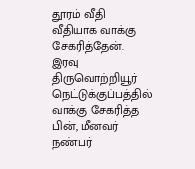தூரம் வீதி வீதியாக வாக்கு சேகரித்தேன். இரவு திருவொற்றியூர் நெட்டுக்குப்பத்தில் வாக்கு சேகரித்த பின், மீனவர் நண்பர்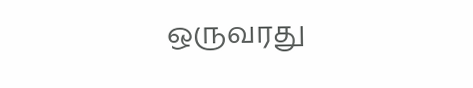ஒருவரது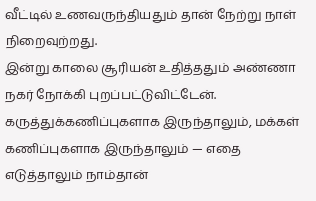வீட்டில் உணவருந்தியதும் தான் நேற்று நாள் நிறைவுற்றது.
இன்று காலை சூரியன் உதித்ததும் அண்ணா நகர் நோக்கி புறப்பட்டுவிட்டேன். கருத்துக்கணிப்புகளாக இருந்தாலும், மக்கள் கணிப்புகளாக இருந்தாலும் — எதை எடுத்தாலும் நாம்தான்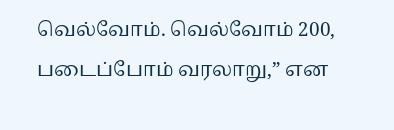வெல்வோம். வெல்வோம் 200, படைப்போம் வரலாறு,” என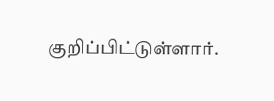குறிப்பிட்டுள்ளார்.